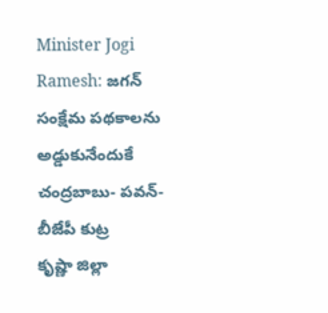Minister Jogi Ramesh: జగన్ సంక్షేమ పథకాలను అడ్డుకునేందుకే చంద్రబాబు- పవన్- బీజేపీ కుట్ర
కృష్ణా జిల్లా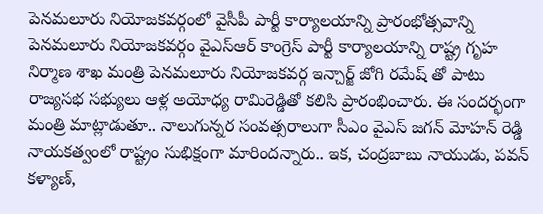పెనమలూరు నియోజకవర్గంలో వైసీపీ పార్టీ కార్యాలయాన్ని ప్రారంభోత్సవాన్ని పెనమలూరు నియోజకవర్గం వైఎస్ఆర్ కాంగ్రెస్ పార్టీ కార్యాలయాన్ని రాష్ట్ర గృహ నిర్మాణ శాఖ మంత్రి పెనమలూరు నియోజకవర్గ ఇన్చార్జ్ జోగి రమేష్ తో పాటు రాజ్యసభ సభ్యులు ఆళ్ల అయోధ్య రామిరెడ్డితో కలిసి ప్రారంభించారు. ఈ సందర్భంగా మంత్రి మాట్లాడుతూ.. నాలుగున్నర సంవత్సరాలుగా సీఎం వైఎస్ జగన్ మోహన్ రెడ్డి నాయకత్వంలో రాష్ట్రం సుభిక్షంగా మారిందన్నారు.. ఇక, చంద్రబాబు నాయుడు, పవన్ కళ్యాణ్,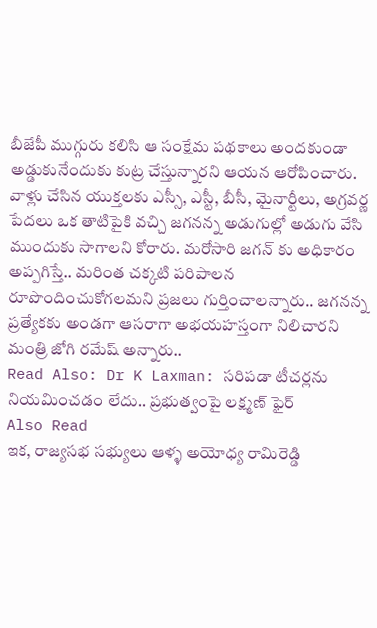బీజేపీ ముగ్గురు కలిసి ఆ సంక్షేమ పథకాలు అందకుండా అడ్డుకునేందుకు కుట్ర చేస్తున్నారని ఆయన ఆరోపించారు. వాళ్లు చేసిన యుక్తలకు ఎస్సీ, ఎస్టీ, బీసీ, మైనార్టీలు, అగ్రవర్ణ పేదలు ఒక తాటిపైకి వచ్చి జగనన్న అడుగుల్లో అడుగు వేసి ముందుకు సాగాలని కోరారు. మరోసారి జగన్ కు అధికారం అప్పగిస్తే.. మరింత చక్కటి పరిపాలన రూపొందించుకోగలమని ప్రజలు గుర్తించాలన్నారు.. జగనన్న ప్రత్యేకకు అండగా ఆసరాగా అభయహస్తంగా నిలిచారని మంత్రి జోగి రమేష్ అన్నారు..
Read Also: Dr K Laxman: సరిపడా టీచర్లను నియమించడం లేదు.. ప్రభుత్వంపై లక్ష్మణ్ ఫైర్
Also Read
ఇక, రాజ్యసభ సభ్యులు ఆళ్ళ అయోధ్య రామిరెడ్డి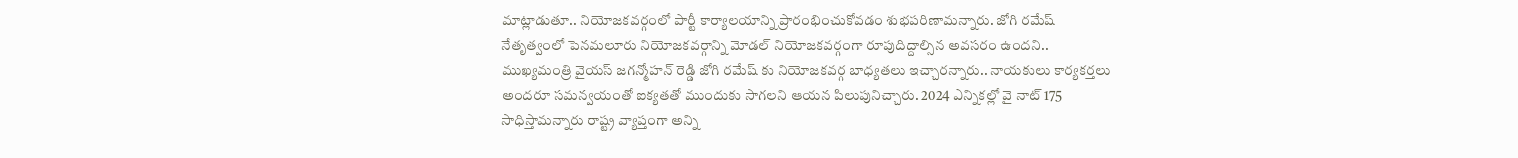మాట్లాడుతూ.. నియోజకవర్గంలో పార్టీ కార్యాలయాన్ని ప్రారంభించుకోవడం శుభపరిణామన్నారు. జోగి రమేష్ నేతృత్వంలో పెనమలూరు నియోజకవర్గాన్ని మోడల్ నియోజకవర్గంగా రూపుదిద్దాల్సిన అవసరం ఉందని.. ముఖ్యమంత్రి వైయస్ జగన్మోహన్ రెడ్డి జోగి రమేష్ కు నియోజకవర్గ బాధ్యతలు ఇచ్చారన్నారు.. నాయకులు కార్యకర్తలు అందరూ సమన్వయంతో ఐక్యతతో ముందుకు సాగలని ఆయన పిలుపునిచ్చారు. 2024 ఎన్నికల్లో వై నాట్ 175 సాధిస్తామన్నారు రాష్ట్ర వ్యాప్తంగా అన్ని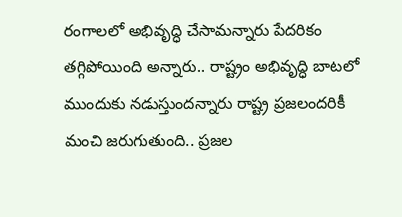రంగాలలో అభివృద్ధి చేసామన్నారు పేదరికం తగ్గిపోయింది అన్నారు.. రాష్ట్రం అభివృద్ధి బాటలో ముందుకు నడుస్తుందన్నారు రాష్ట్ర ప్రజలందరికీ మంచి జరుగుతుంది.. ప్రజల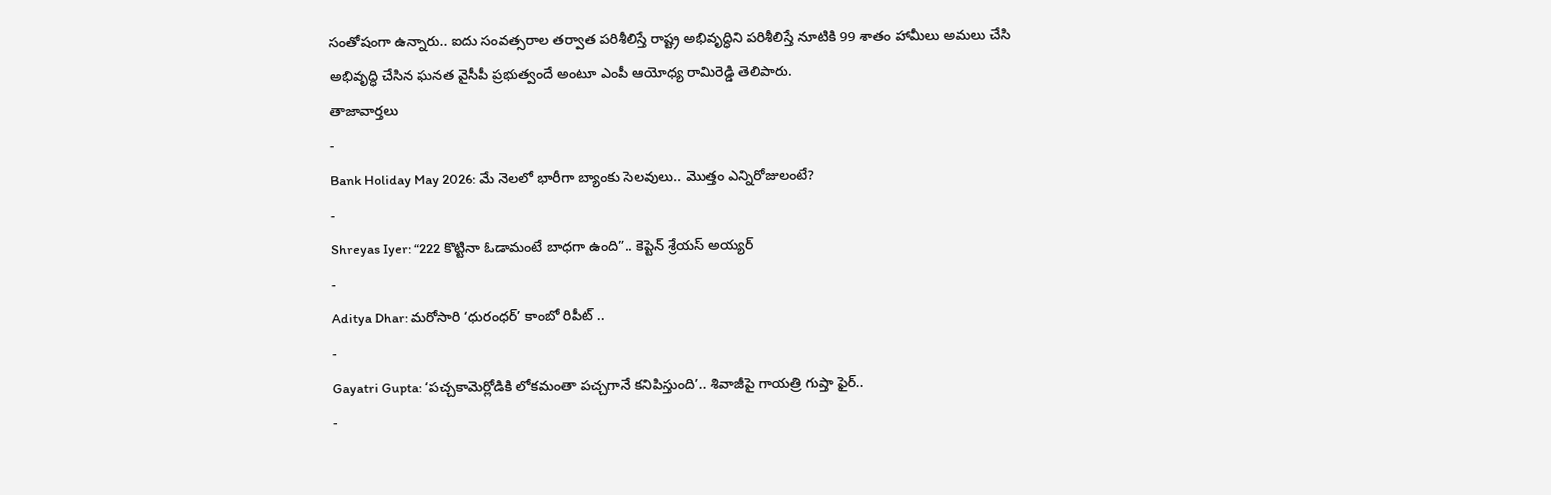సంతోషంగా ఉన్నారు.. ఐదు సంవత్సరాల తర్వాత పరిశీలిస్తే రాష్ట్ర అభివృద్ధిని పరిశీలిస్తే నూటికి 99 శాతం హామీలు అమలు చేసి అభివృద్ధి చేసిన ఘనత వైసీపీ ప్రభుత్వందే అంటూ ఎంపీ ఆయోధ్య రామిరెడ్డి తెలిపారు.
తాజావార్తలు
-
Bank Holiday May 2026: మే నెలలో భారీగా బ్యాంకు సెలవులు.. మొత్తం ఎన్నిరోజులంటే?
-
Shreyas Iyer: “222 కొట్టినా ఓడామంటే బాధగా ఉంది”.. కెప్టెన్ శ్రేయస్ అయ్యర్
-
Aditya Dhar: మరోసారి ‘ధురంధర్’ కాంబో రిపీట్ ..
-
Gayatri Gupta: ‘పచ్చకామెర్లోడికి లోకమంతా పచ్చగానే కనిపిస్తుంది’.. శివాజీపై గాయత్రి గుప్తా ఫైర్..
-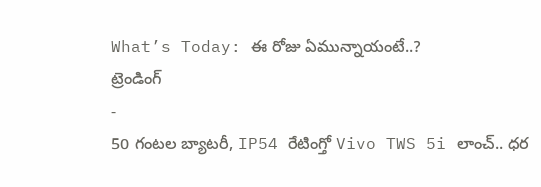What’s Today: ఈ రోజు ఏమున్నాయంటే..?
ట్రెండింగ్
-
50 గంటల బ్యాటరీ, IP54 రేటింగ్తో Vivo TWS 5i లాంచ్.. ధర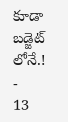కూడా బడ్జెట్ లోనే.!
-
13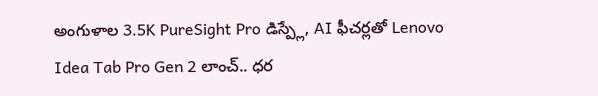అంగుళాల 3.5K PureSight Pro డిస్ప్లే, AI ఫీచర్లతో Lenovo Idea Tab Pro Gen 2 లాంచ్.. ధర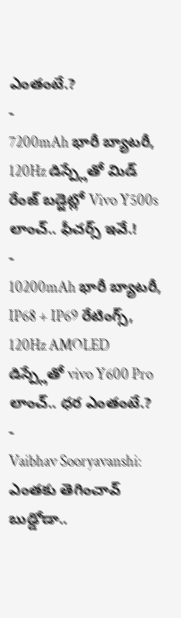ఎంతంటే.?
-
7200mAh భారీ బ్యాటరీ, 120Hz డిస్ప్లేతో మిడ్ రేంజ్ బడ్జెట్లో Vivo Y500s లాంచ్.. ఫీచర్స్ ఇవే.!
-
10200mAh భారీ బ్యాటరీ, IP68 + IP69 రేటింగ్స్, 120Hz AMOLED డిస్ప్లేతో vivo Y600 Pro లాంచ్.. ధర ఎంతంటే.?
-
Vaibhav Sooryavanshi: ఎంతకు తెగించావ్ బుడ్డోడా..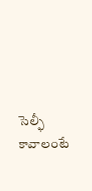సెల్ఫీ కావాలంటే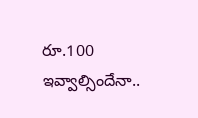రూ.100 ఇవ్వాల్సిందేనా..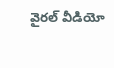వైరల్ వీడియో